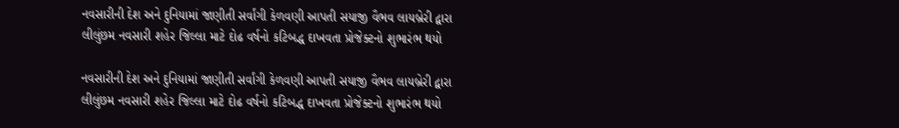નવસારીની દેશ અને દુનિયામાં જાણીતી સર્વાંગી કેળવણી આપતી સયાજી વૈભવ લાયબ્રેરી દ્વારા લીલુંછમ નવસારી શહેર જિલ્લા માટે દોઢ વર્ષનો કટિબદ્ધ દાખવતા પ્રોજેક્ટનો શુભારંભ થયો

નવસારીની દેશ અને દુનિયામાં જાણીતી સર્વાંગી કેળવણી આપતી સયાજી વૈભવ લાયબ્રેરી દ્વારા લીલુંછમ નવસારી શહેર જિલ્લા માટે દોઢ વર્ષનો કટિબદ્ધ દાખવતા પ્રોજેક્ટનો શુભારંભ થયો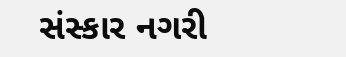સંસ્કાર નગરી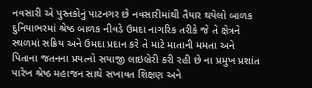નવસારી એ પુસ્તકોનું પાટનગર છે નવસારીમાંથી તૈયાર થયેલો બાળક દુનિયાભરમાં શ્રેષ્ઠ બાળક નીવડે ઉમદા નાગરિક તરીકે જે તે ક્ષેત્રને સ્થળમાં સક્રિય અને ઉમદા પ્રદાન કરે તે માટે માતાની મમતા અને પિતાના જતનના પ્રયત્નો સયાજી લાઇબ્રેરી કરી રહી છે ના પ્રમુખ પ્રશાંત પારેખ શ્રેષ્ઠ મહાજન સાથે સખાવત શિક્ષણ અને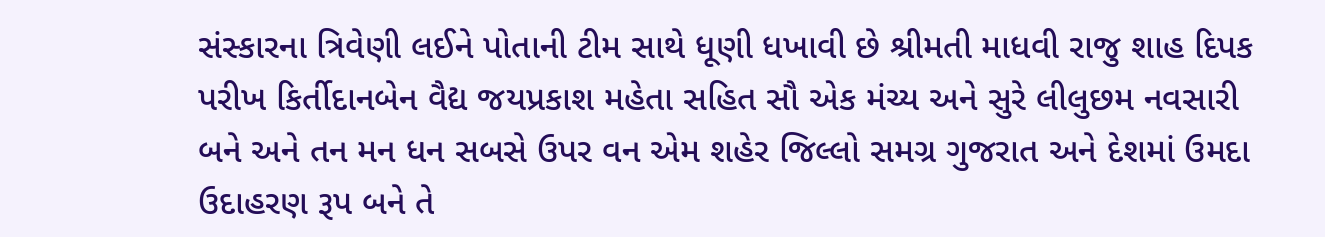સંસ્કારના ત્રિવેણી લઈને પોતાની ટીમ સાથે ધૂણી ધખાવી છે શ્રીમતી માધવી રાજુ શાહ દિપક પરીખ કિર્તીદાનબેન વૈદ્ય જયપ્રકાશ મહેતા સહિત સૌ એક મંચ્ય અને સુરે લીલુછમ નવસારી બને અને તન મન ધન સબસે ઉપર વન એમ શહેર જિલ્લો સમગ્ર ગુજરાત અને દેશમાં ઉમદા ઉદાહરણ રૂપ બને તે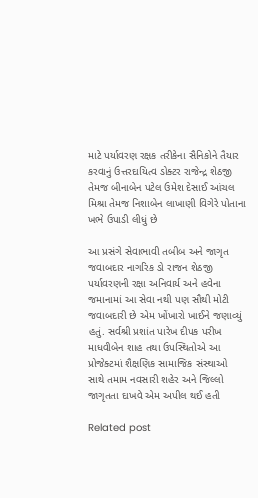માટે પર્યાવરણ રક્ષક તરીકેના સૈનિકોને તૈયાર કરવાનું ઉત્તરદાયિત્વ ડોક્ટર રાજેન્દ્ર શેઠજી તેમજ બીનાબેન પટેલ ઉમેશ દેસાઈ આંચલ મિશ્રા તેમજ નિશાબેન લાખાણી વિગેરે પોતાના ખભે ઉપાડી લીધું છે

આ પ્રસંગે સેવાભાવી તબીબ અને જાગૃત જવાબદાર નાગરિક ડો રાજન શેઠજી પર્યાવરણની રક્ષા અનિવાર્ય અને હવેના જમાનામાં આ સેવા નથી પણ સૌથી મોટી જવાબદારી છે એમ ખોંખારો ખાઈને જણાવ્યું હતું. સર્વશ્રી પ્રશાંત પારેખ દીપક પરીખ માધવીબેન શાહ તથા ઉપસ્થિતોએ આ પ્રોજેક્ટમાં શૈક્ષણિક સામાજિક સંસ્થાઓ સાથે તમામ નવસારી શહેર અને જિલ્લો જાગૃતતા દાખવે એમ અપીલ થઈ હતી

Related post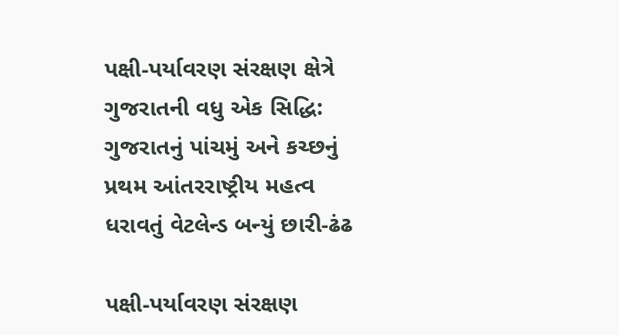પક્ષી-પર્યાવરણ સંરક્ષણ ક્ષેત્રે ગુજરાતની વધુ એક સિદ્ધિ: ગુજરાતનું પાંચમું અને કચ્છનું પ્રથમ આંતરરાષ્ટ્રીય મહત્વ ધરાવતું વેટલેન્ડ બન્યું છારી-ઢંઢ

પક્ષી-પર્યાવરણ સંરક્ષણ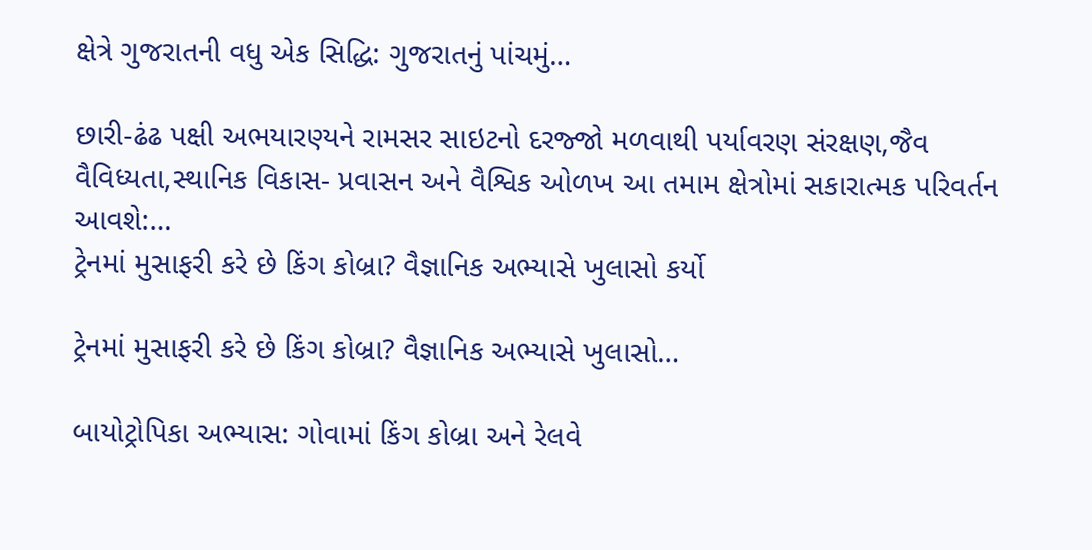ક્ષેત્રે ગુજરાતની વધુ એક સિદ્ધિ: ગુજરાતનું પાંચમું…

છારી-ઢંઢ પક્ષી અભયારણ્યને રામસર સાઇટનો દરજ્જો મળવાથી પર્યાવરણ સંરક્ષણ,જૈવ વૈવિધ્યતા,સ્થાનિક વિકાસ- પ્રવાસન અને વૈશ્વિક ઓળખ આ તમામ ક્ષેત્રોમાં સકારાત્મક પરિવર્તન આવશે:…
ટ્રેનમાં મુસાફરી કરે છે કિંગ કોબ્રા? વૈજ્ઞાનિક અભ્યાસે ખુલાસો કર્યો

ટ્રેનમાં મુસાફરી કરે છે કિંગ કોબ્રા? વૈજ્ઞાનિક અભ્યાસે ખુલાસો…

બાયોટ્રોપિકા અભ્યાસ: ગોવામાં કિંગ કોબ્રા અને રેલવે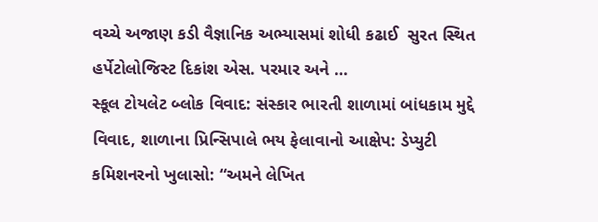વચ્ચે અજાણ કડી વૈજ્ઞાનિક અભ્યાસમાં શોધી કઢાઈ  સુરત સ્થિત હર્પેટોલોજિસ્ટ દિકાંશ એસ. પરમાર અને …
સ્કૂલ ટોયલેટ બ્લોક વિવાદ: સંસ્કાર ભારતી શાળામાં બાંધકામ મુદ્દે વિવાદ, શાળાના પ્રિન્સિપાલે ભય ફેલાવાનો આક્ષેપ: ડેપ્યુટી કમિશનરનો ખુલાસો: “અમને લેખિત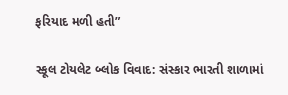ફરિયાદ મળી હતી”

સ્કૂલ ટોયલેટ બ્લોક વિવાદ: સંસ્કાર ભારતી શાળામાં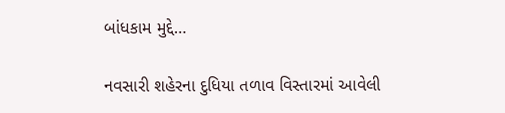બાંધકામ મુદ્દે…

નવસારી શહેરના દુધિયા તળાવ વિસ્તારમાં આવેલી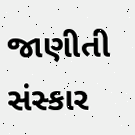જાણીતી સંસ્કાર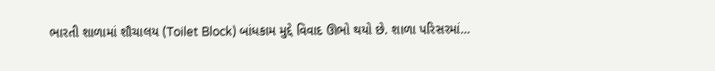ભારતી શાળામાં શૌચાલય (Toilet Block) બાંધકામ મુદ્દે વિવાદ ઊભો થયો છે. શાળા પરિસરમાં…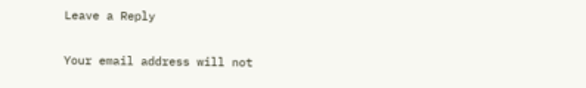Leave a Reply

Your email address will not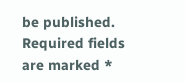be published. Required fields are marked *